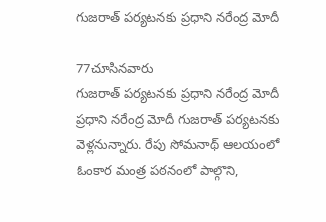గుజరాత్ పర్యటనకు ప్రధాని నరేంద్ర మోదీ

77చూసినవారు
గుజరాత్ పర్యటనకు ప్రధాని నరేంద్ర మోదీ
ప్రధాని నరేంద్ర మోదీ గుజరాత్ పర్యటనకు వెళ్లనున్నారు. రేపు సోమనాథ్ ఆలయంలో ఓంకార మంత్ర పఠనంలో పాల్గొని,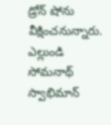డ్రోన్ షోను వీక్షించనున్నారు. ఎల్లుండి సోమనాథ్ స్వాభిమాన్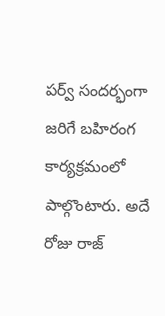పర్వ్ సందర్భంగా జరిగే బహిరంగ కార్యక్రమంలో పాల్గొంటారు. అదే రోజు రాజ్‌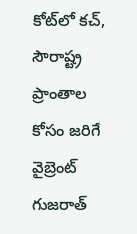కోట్‌లో కచ్, సౌరాష్ట్ర ప్రాంతాల కోసం జరిగే వైబ్రెంట్ గుజరాత్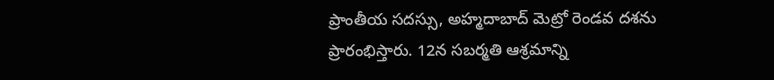ప్రాంతీయ సదస్సు, అహ్మదాబాద్ మెట్రో రెండవ దశను ప్రారంభిస్తారు. 12న సబర్మతి ఆశ్రమాన్ని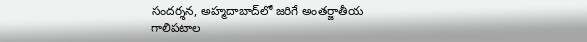సందర్శన, అహ్మదాబాద్‌లో జరిగే అంతర్జాతీయ గాలిపటాల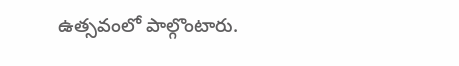ఉత్సవంలో పాల్గొంటారు.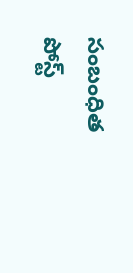సంబంధిత పోస్ట్